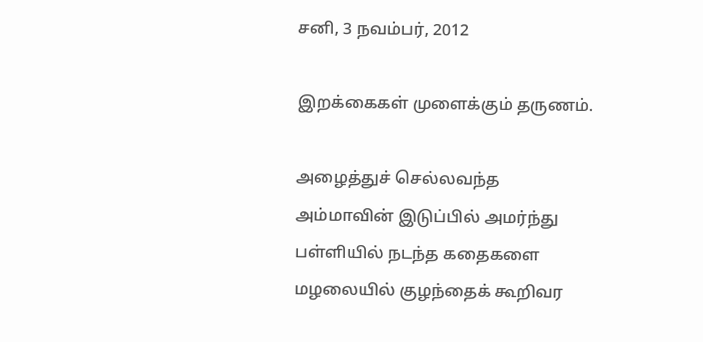சனி, 3 நவம்பர், 2012

இறக்கைகள் முளைக்கும் தருணம்.

அழைத்துச் செல்லவந்த
அம்மாவின் இடுப்பில் அமர்ந்து
பள்ளியில் நடந்த கதைகளை
மழலையில் குழந்தைக் கூறிவர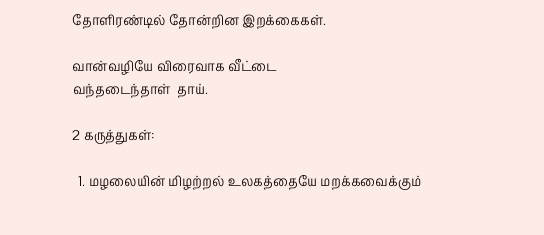தோளிரண்டில் தோன்றின இறக்கைகள்.

வான்வழியே விரைவாக வீட்டை
வந்தடைந்தாள்  தாய்.

2 கருத்துகள்:

  1. மழலையின் மிழற்றல் உலகத்தையே மறக்கவைக்கும்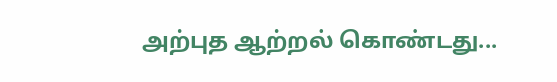அற்புத ஆற்றல் கொண்டது...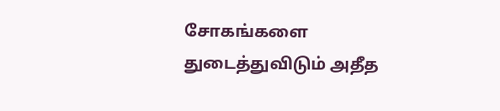சோகங்களை துடைத்துவிடும் அதீத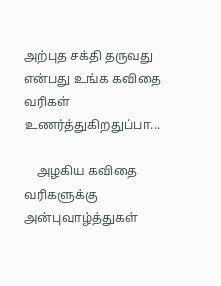அற்புத சக்தி தருவது என்பது உங்க கவிதை வரிகள் உணர்த்துகிறதுப்பா...

    அழகிய கவிதை வரிகளுக்கு அன்புவாழ்த்துகள்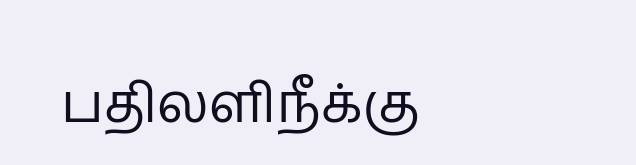பதிலளிநீக்கு